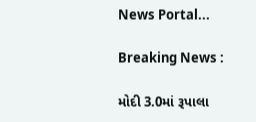News Portal...

Breaking News :

મોદી 3.0માં રૂપાલા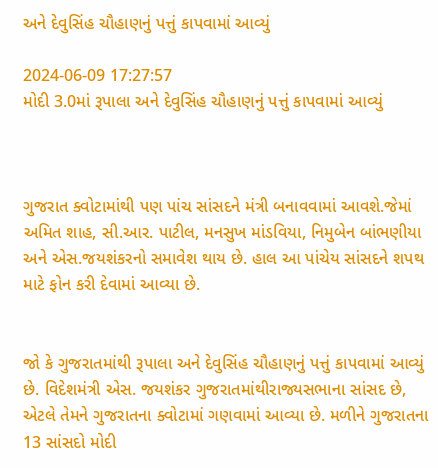અને દેવુસિંહ ચૌહાણનું પત્તું કાપવામાં આવ્યું

2024-06-09 17:27:57
મોદી 3.0માં રૂપાલા અને દેવુસિંહ ચૌહાણનું પત્તું કાપવામાં આવ્યું



ગુજરાત ક્વોટામાંથી પણ પાંચ સાંસદને મંત્રી બનાવવામાં આવશે.જેમાં અમિત શાહ, સી.આર. પાટીલ, મનસુખ માંડવિયા, નિમુબેન બાંભણીયા અને એસ.જયશંકરનો સમાવેશ થાય છે. હાલ આ પાંચેય સાંસદને શપથ માટે ફોન કરી દેવામાં આવ્યા છે.


જો કે ગુજરાતમાંથી રૂપાલા અને દેવુસિંહ ચૌહાણનું પત્તું કાપવામાં આવ્યું છે. વિદેશમંત્રી એસ. જયશંકર ગુજરાતમાંથીરાજ્યસભાના સાંસદ છે, એટલે તેમને ગુજરાતના ક્વોટામાં ગણવામાં આવ્યા છે. મળીને ગુજરાતના 13 સાંસદો મોદી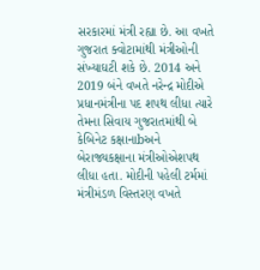સરકારમાં મંત્રી રહ્યા છે. આ વખતે ગુજરાત ક્વોટામાંથી મંત્રીઓની સંખ્યાઘટી શકે છે. 2014 અને 2019 બંને વખતે નરેન્દ્ર મોદીએ પ્રધાનમંત્રીના પદ શપથ લીધા ત્યારે તેમના સિવાય ગુજરાતમાંથી બે કેબિનેટ કક્ષાનાbઅને બેરાજ્યકક્ષાના મંત્રીઓએશપથ લીધા હતા. મોદીની પહેલી ટર્મમાં મંત્રીમંડળ વિસ્તરણ વખતે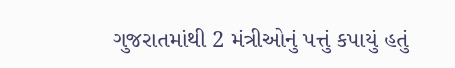ગુજરાતમાંથી 2 મંત્રીઓનું પત્તું કપાયું હતું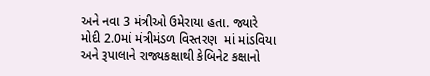અને નવા 3 મંત્રીઓ ઉમેરાયા હતા. જ્યારે મોદી 2.0માં મંત્રીમંડળ વિસ્તરણ  માં માંડવિયા અને રૂપાલાને રાજ્યકક્ષાથી કેબિનેટ કક્ષાનો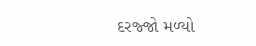દરજ્જો મળ્યો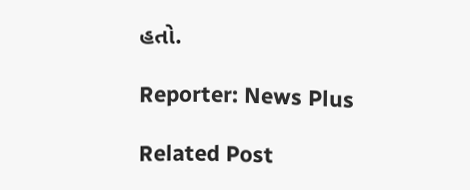હતો.

Reporter: News Plus

Related Post